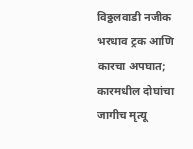विठ्ठलवाडी नजीक भरधाव ट्रक आणि कारचा अपघात; कारमधील दोघांचा जागीच मृत्यू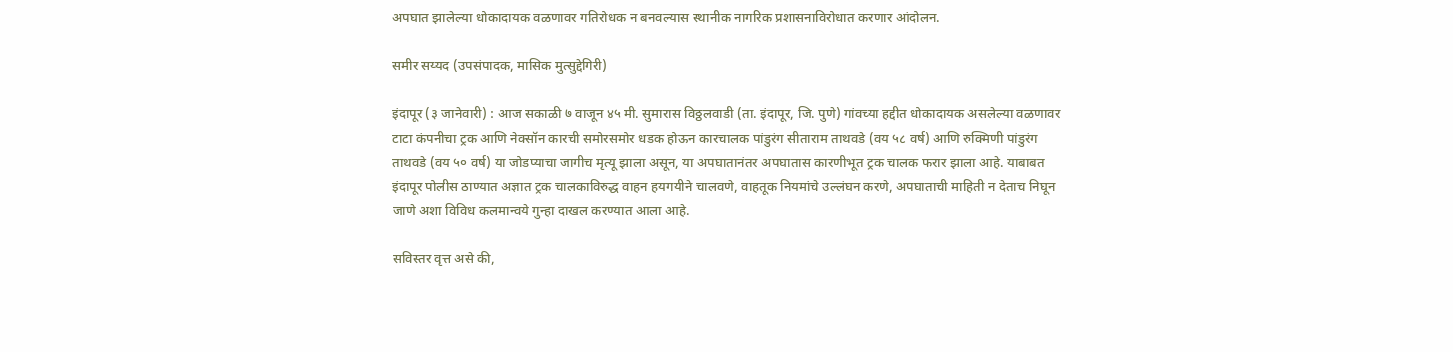अपघात झालेल्या धोकादायक वळणावर गतिरोधक न बनवल्यास स्थानीक नागरिक प्रशासनाविरोधात करणार आंदोलन.

समीर सय्यद (उपसंपादक, मासिक मुत्सुद्देगिरी)

इंदापूर (३ जानेवारी) : आज सकाळी ७ वाजून ४५ मी. सुमारास विठ्ठलवाडी (ता. इंदापूर, जि. पुणे) गांवच्या हद्दीत धोकादायक असलेल्या वळणावर टाटा कंपनीचा ट्रक आणि नेक्सॉन कारची समोरसमोर धडक होऊन कारचालक पांडुरंग सीताराम ताथवडे (वय ५८ वर्ष) आणि रुक्मिणी पांडुरंग ताथवडे (वय ५० वर्ष) या जोडप्याचा जागीच मृत्यू झाला असून, या अपघातानंतर अपघातास कारणीभूत ट्रक चालक फरार झाला आहे. याबाबत इंदापूर पोलीस ठाण्यात अज्ञात ट्रक चालकाविरुद्ध वाहन हयगयीने चालवणे, वाहतूक नियमांचे उल्लंघन करणे, अपघाताची माहिती न देताच निघून जाणे अशा विविध कलमान्वये गुन्हा दाखल करण्यात आला आहे.

सविस्तर वृत्त असे की,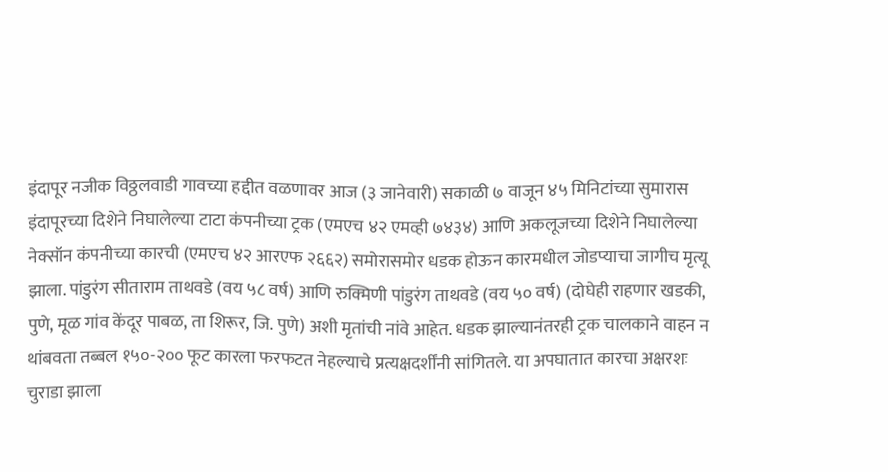इंदापूर नजीक विठ्ठलवाडी गावच्या हद्दीत वळणावर आज (३ जानेवारी) सकाळी ७ वाजून ४५ मिनिटांच्या सुमारास इंदापूरच्या दिशेने निघालेल्या टाटा कंपनीच्या ट्रक (एमएच ४२ एमव्ही ७४३४) आणि अकलूजच्या दिशेने निघालेल्या नेक्सॉन कंपनीच्या कारची (एमएच ४२ आरएफ २६६२) समोरासमोर धडक होऊन कारमधील जोडप्याचा जागीच मृत्यू झाला. पांडुरंग सीताराम ताथवडे (वय ५८ वर्ष) आणि रुक्मिणी पांडुरंग ताथवडे (वय ५० वर्ष) (दोघेही राहणार खडकी, पुणे, मूळ गांव केंदूर पाबळ, ता शिरूर, जि. पुणे) अशी मृतांची नांवे आहेत. धडक झाल्यानंतरही ट्रक चालकाने वाहन न थांबवता तब्बल १५०-२०० फूट कारला फरफटत नेहल्याचे प्रत्यक्षदर्शींनी सांगितले. या अपघातात कारचा अक्षरशः चुराडा झाला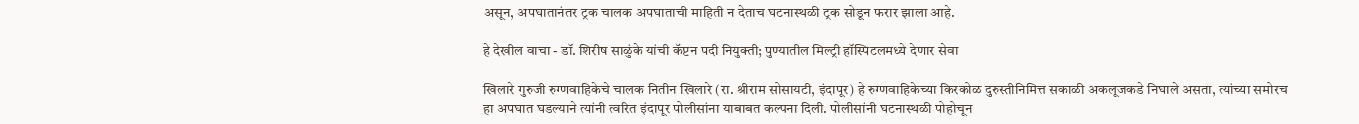असून, अपघातानंतर ट्रक चालक अपघाताची माहिती न देताच घटनास्थळी ट्रक सोडून फरार झाला आहे.

हे देखील वाचा - डॉ. शिरीष साळुंके यांची कॅप्टन पदी नियुक्ती; पुण्यातील मिल्ट्री हॉस्पिटलमध्ये देणार सेवा

खिलारे गुरुजी रुग्णवाहिकेचे चालक नितीन खिलारे (रा. श्रीराम सोसायटी, इंदापूर) हे रुग्णवाहिकेच्या किरकोळ दुरुस्तीनिमित्त सकाळी अकलूजकडे निघाले असता, त्यांच्या समोरच हा अपघात घडल्याने त्यांनी त्वरित इंदापूर पोलीसांना याबाबत कल्पना दिली. पोलीसांनी घटनास्थळी पोहोचून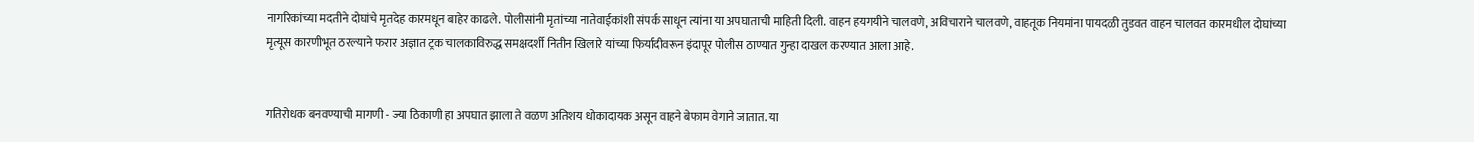नागरिकांच्या मदतीने दोघांचे मृतदेह कारमधून बाहेर काढले. पोलीसांनी मृतांच्या नातेवाईकांशी संपर्क साधून त्यांना या अपघाताची माहिती दिली. वाहन हयगयीने चालवणे, अविचाराने चालवणे, वाहतूक नियमांना पायदळी तुडवत वाहन चालवत कारमधील दोघांच्या मृत्यूस कारणीभूत ठरल्याने फरार अज्ञात ट्रक चालकाविरुद्ध समक्षदर्शी नितीन खिलारे यांच्या फिर्यादीवरून इंदापूर पोलीस ठाण्यात गुन्हा दाखल करण्यात आला आहे.


गतिरोधक बनवण्याची मागणी - ज्या ठिकाणी हा अपघात झाला ते वळण अतिशय धोकादायक असून वाहने बेफाम वेगाने जातात. या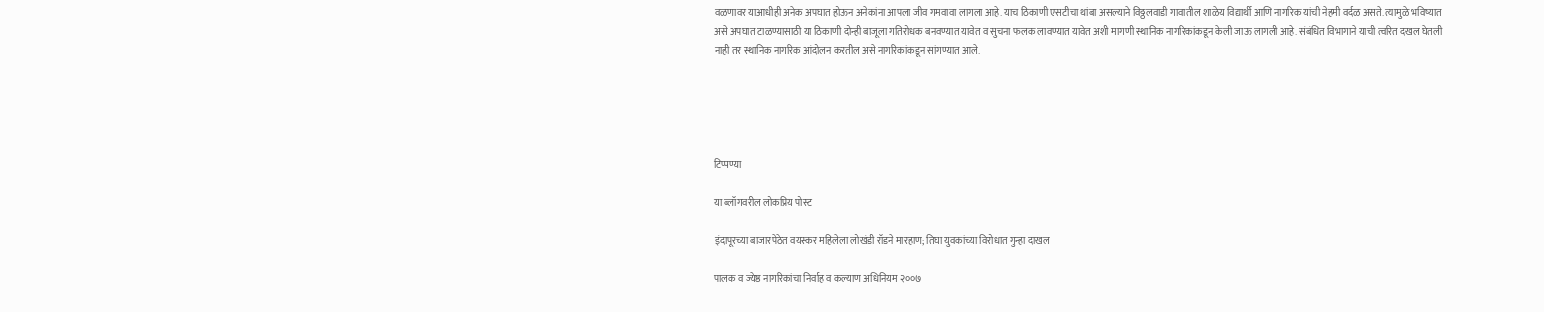वळणावर याआधीही अनेक अपघात होऊन अनेकांना आपला जीव गमवावा लागला आहे. याच ठिकाणी एसटीचा थांबा असल्याने विठ्ठलवाडी गावातील शाळेय विद्यार्थी आणि नागरिक यांची नेहमी वर्दळ असते. त्यामुळे भविष्यात असे अपघात टाळण्यासाठी या ठिकाणी दोन्ही बाजूला गतिरोधक बनवण्यात यावेत व सुचना फलक लावण्यात यावेत अशी मागणी स्थानिक नागरिकांकडून केली जाऊ लागली आहे. संबंधित विभागाने याची त्वरित दखल घेतली नाही तर स्थानिक नागरिक आंदोलन करतील असे नागरिकांकडून सांगण्यात आले.





टिप्पण्या

या ब्लॉगवरील लोकप्रिय पोस्ट

इंदापूरच्या बाजारपेठेत वयस्कर महिलेला लोखंडी रॉडने मारहाण; तिघा युवकांच्या विरोधात गुन्हा दाखल

पालक व ज्येष्ठ नागरिकांचा निर्वाह व कल्याण अधिनियम २००७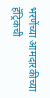भरणेंच्या आमदारकीच्या हॅट्रिकची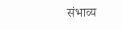संभाव्य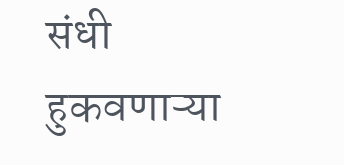संधी हुकवणाऱ्या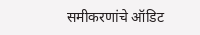समीकरणांचे ऑडिट